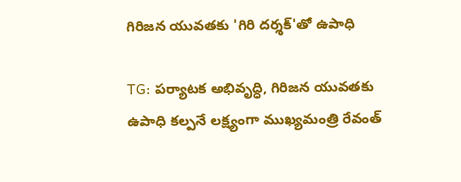గిరిజన యువతకు 'గిరి దర్శక్'తో ఉపాధి

TG: పర్యాటక అభివృద్ధి, గిరిజన యువతకు ఉపాధి కల్పనే లక్ష్యంగా ముఖ్యమంత్రి రేవంత్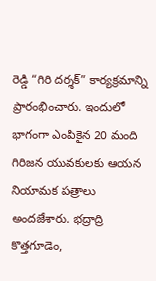రెడ్డి “గిరి దర్శక్” కార్యక్రమాన్ని ప్రారంభించారు. ఇందులో భాగంగా ఎంపికైన 20 మంది గిరిజన యువకులకు ఆయన నియామక పత్రాలు అందజేశారు. భద్రాద్రి కొత్తగూడెం,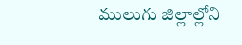ములుగు జిల్లాల్లోని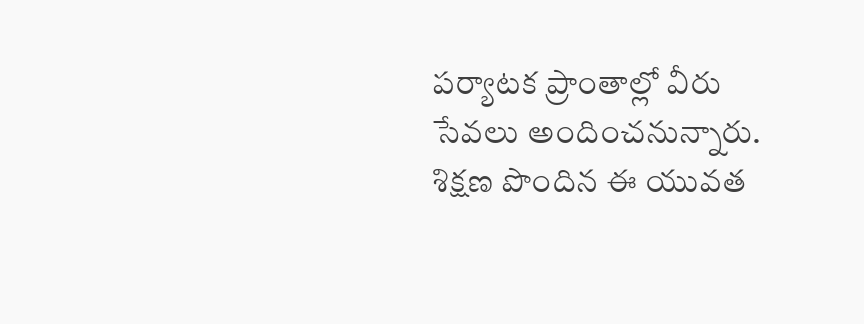పర్యాటక ప్రాంతాల్లో వీరు సేవలు అందించనున్నారు. శిక్షణ పొందిన ఈ యువత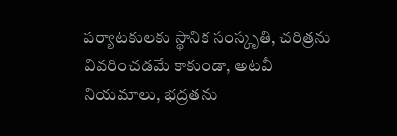పర్యాటకులకు స్థానిక సంస్కృతి, చరిత్రను వివరించడమే కాకుండా, అటవీ నియమాలు, భద్రతను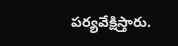పర్యవేక్షిస్తారు.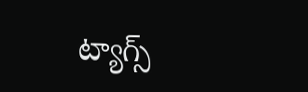ట్యాగ్స్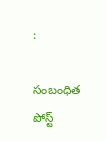:

సంబంధిత పోస్ట్